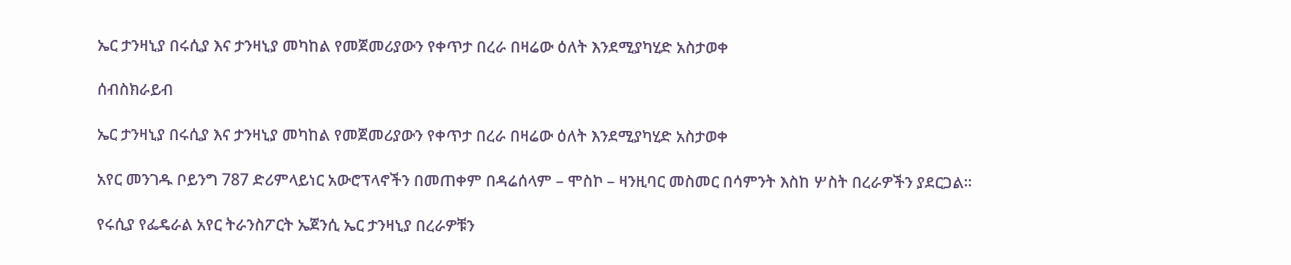ኤር ታንዛኒያ በሩሲያ እና ታንዛኒያ መካከል የመጀመሪያውን የቀጥታ በረራ በዛሬው ዕለት እንደሚያካሂድ አስታወቀ

ሰብስክራይብ

ኤር ታንዛኒያ በሩሲያ እና ታንዛኒያ መካከል የመጀመሪያውን የቀጥታ በረራ በዛሬው ዕለት እንደሚያካሂድ አስታወቀ

አየር መንገዱ ቦይንግ 787 ድሪምላይነር አውሮፕላኖችን በመጠቀም በዳሬሰላም – ሞስኮ – ዛንዚባር መስመር በሳምንት እስከ ሦስት በረራዎችን ያደርጋል።

የሩሲያ የፌዴራል አየር ትራንስፖርት ኤጀንሲ ኤር ታንዛኒያ በረራዎቹን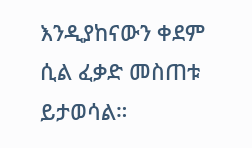እንዲያከናውን ቀደም ሲል ፈቃድ መስጠቱ ይታወሳል።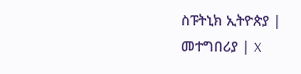ስፑትኒክ ኢትዮጵያ | መተግበሪያ | X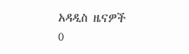አዳዲስ ዜናዎች
0